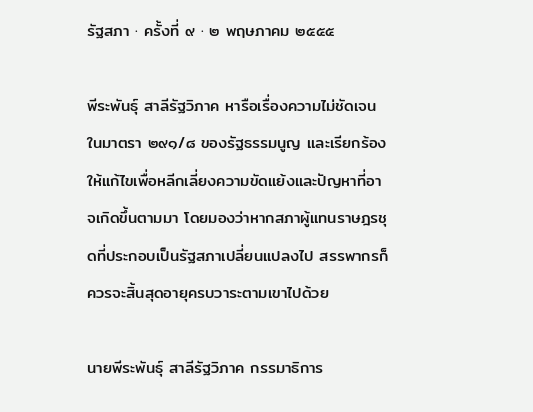รัฐสภา · ครั้งที่ ๙ · ๒ พฤษภาคม ๒๕๕๕

พีระพันธุ์ สาลีรัฐวิภาค หารือเรื่องความไม่ชัดเจนในมาตรา ๒๙๑/๘ ของรัฐธรรมนูญ และเรียกร้องให้แก้ไขเพื่อหลีกเลี่ยงความขัดแย้งและปัญหาที่อาจเกิดขึ้นตามมา โดยมองว่าหากสภาผู้แทนราษฎรชุดที่ประกอบเป็นรัฐสภาเปลี่ยนแปลงไป สรรพากรก็ควรจะสิ้นสุดอายุครบวาระตามเขาไปด้วย

นายพีระพันธุ์ สาลีรัฐวิภาค กรรมาธิการ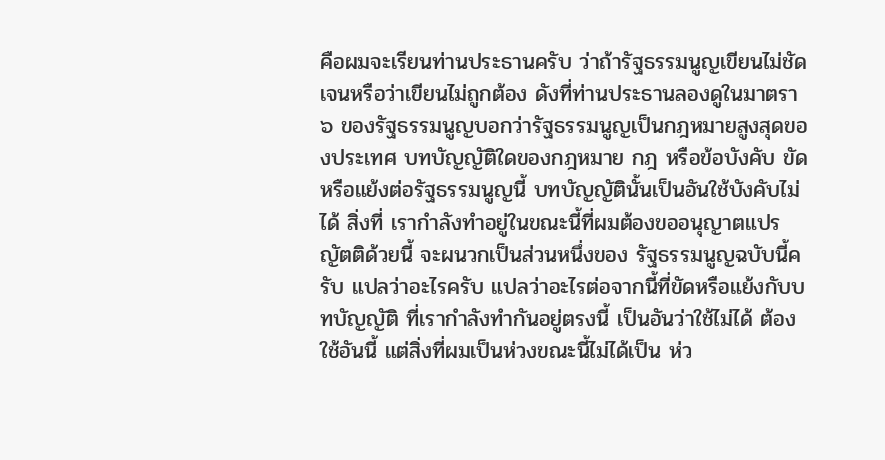คือผมจะเรียนท่านประธานครับ ว่าถ้ารัฐธรรมนูญเขียนไม่ชัดเจนหรือว่าเขียนไม่ถูกต้อง ดังที่ท่านประธานลองดูในมาตรา ๖ ของรัฐธรรมนูญบอกว่ารัฐธรรมนูญเป็นกฎหมายสูงสุดของประเทศ บทบัญญัติใดของกฎหมาย กฎ หรือข้อบังคับ ขัดหรือแย้งต่อรัฐธรรมนูญนี้ บทบัญญัตินั้นเป็นอันใช้บังคับไม่ได้ สิ่งที่ เรากำลังทำอยู่ในขณะนี้ที่ผมต้องขออนุญาตแปรญัตติด้วยนี้ จะผนวกเป็นส่วนหนึ่งของ รัฐธรรมนูญฉบับนี้ครับ แปลว่าอะไรครับ แปลว่าอะไรต่อจากนี้ที่ขัดหรือแย้งกับบทบัญญัติ ที่เรากำลังทำกันอยู่ตรงนี้ เป็นอันว่าใช้ไม่ได้ ต้องใช้อันนี้ แต่สิ่งที่ผมเป็นห่วงขณะนี้ไม่ได้เป็น ห่ว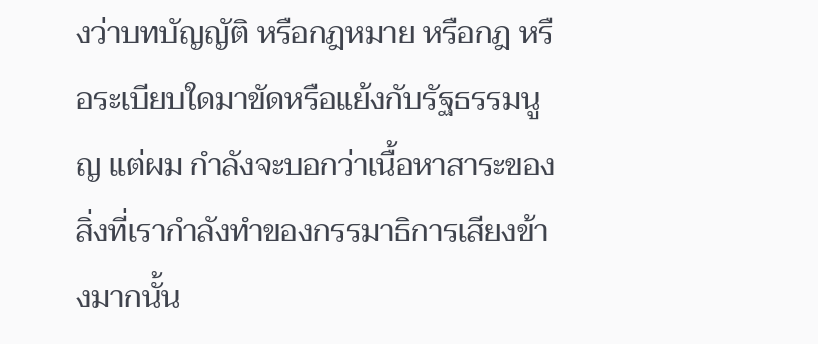งว่าบทบัญญัติ หรือกฎหมาย หรือกฎ หรือระเบียบใดมาขัดหรือแย้งกับรัฐธรรมนูญ แต่ผม กำลังจะบอกว่าเนื้อหาสาระของสิ่งที่เรากำลังทำของกรรมาธิการเสียงข้างมากนั้น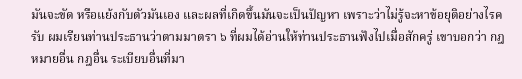มันจะขัด หรือแย้งกับตัวมันเอง และผลที่เกิดขึ้นมันจะเป็นปัญหา เพราะว่าไม่รู้จะหาข้อยุติอย่างไรครับ ผมเรียนท่านประธานว่าตามมาตรา ๖ ที่ผมได้อ่านให้ท่านประธานฟังไปเมื่อสักครู่ เขาบอกว่า กฎหมายอื่น กฎอื่น ระเบียบอื่นที่มา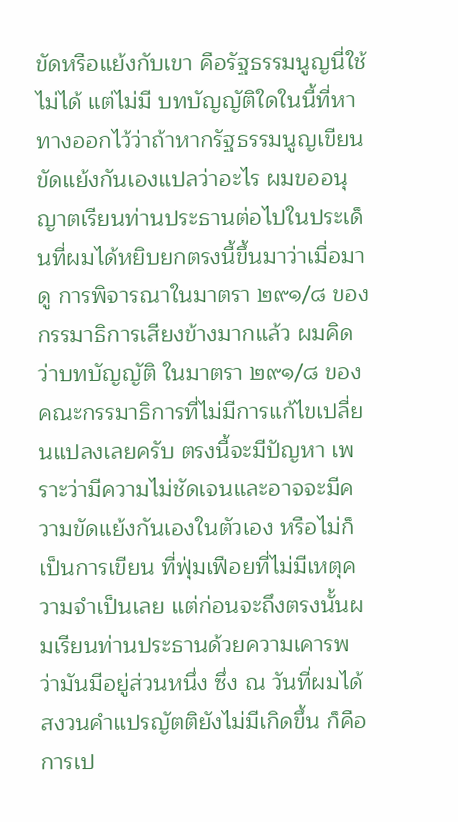ขัดหรือแย้งกับเขา คือรัฐธรรมนูญนี่ใช้ไม่ได้ แต่ไม่มี บทบัญญัติใดในนี้ที่หาทางออกไว้ว่าถ้าหากรัฐธรรมนูญเขียนขัดแย้งกันเองแปลว่าอะไร ผมขออนุญาตเรียนท่านประธานต่อไปในประเด็นที่ผมได้หยิบยกตรงนี้ขึ้นมาว่าเมื่อมาดู การพิจารณาในมาตรา ๒๙๑/๘ ของกรรมาธิการเสียงข้างมากแล้ว ผมคิดว่าบทบัญญัติ ในมาตรา ๒๙๑/๘ ของคณะกรรมาธิการที่ไม่มีการแก้ไขเปลี่ยนแปลงเลยครับ ตรงนี้จะมีปัญหา เพราะว่ามีความไม่ชัดเจนและอาจจะมีความขัดแย้งกันเองในตัวเอง หรือไม่ก็เป็นการเขียน ที่ฟุ่มเฟือยที่ไม่มีเหตุความจำเป็นเลย แต่ก่อนจะถึงตรงนั้นผมเรียนท่านประธานด้วยความเคารพ ว่ามันมีอยู่ส่วนหนึ่ง ซึ่ง ณ วันที่ผมได้สงวนคำแปรญัตติยังไม่มีเกิดขึ้น ก็คือการเป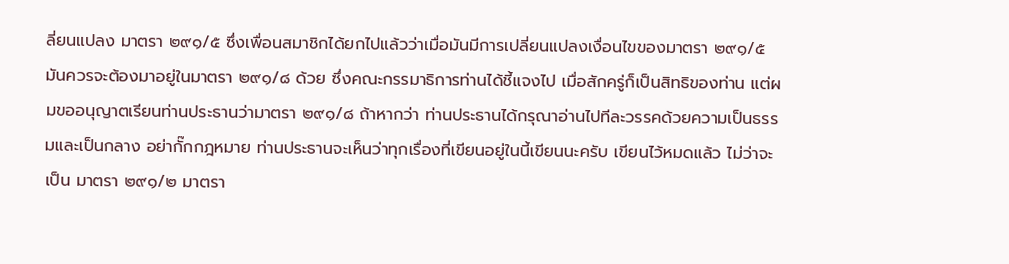ลี่ยนแปลง มาตรา ๒๙๑/๕ ซึ่งเพื่อนสมาชิกได้ยกไปแล้วว่าเมื่อมันมีการเปลี่ยนแปลงเงื่อนไขของมาตรา ๒๙๑/๕ มันควรจะต้องมาอยู่ในมาตรา ๒๙๑/๘ ด้วย ซึ่งคณะกรรมาธิการท่านได้ชี้แจงไป เมื่อสักครู่ก็เป็นสิทธิของท่าน แต่ผมขออนุญาตเรียนท่านประธานว่ามาตรา ๒๙๑/๘ ถ้าหากว่า ท่านประธานได้กรุณาอ่านไปทีละวรรคด้วยความเป็นธรรมและเป็นกลาง อย่ากั๊กกฎหมาย ท่านประธานจะเห็นว่าทุกเรื่องที่เขียนอยู่ในนี้เขียนนะครับ เขียนไว้หมดแล้ว ไม่ว่าจะเป็น มาตรา ๒๙๑/๒ มาตรา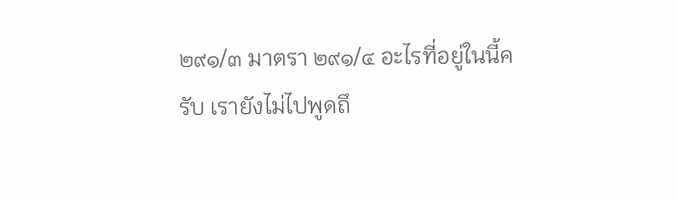๒๙๑/๓ มาตรา ๒๙๑/๔ อะไรที่อยู่ในนี้ครับ เรายังไม่ไปพูดถึ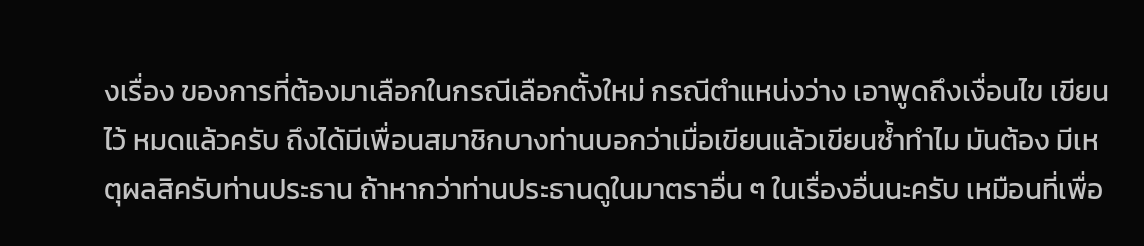งเรื่อง ของการที่ต้องมาเลือกในกรณีเลือกตั้งใหม่ กรณีตำแหน่งว่าง เอาพูดถึงเงื่อนไข เขียนไว้ หมดแล้วครับ ถึงได้มีเพื่อนสมาชิกบางท่านบอกว่าเมื่อเขียนแล้วเขียนซ้ำทำไม มันต้อง มีเหตุผลสิครับท่านประธาน ถ้าหากว่าท่านประธานดูในมาตราอื่น ๆ ในเรื่องอื่นนะครับ เหมือนที่เพื่อ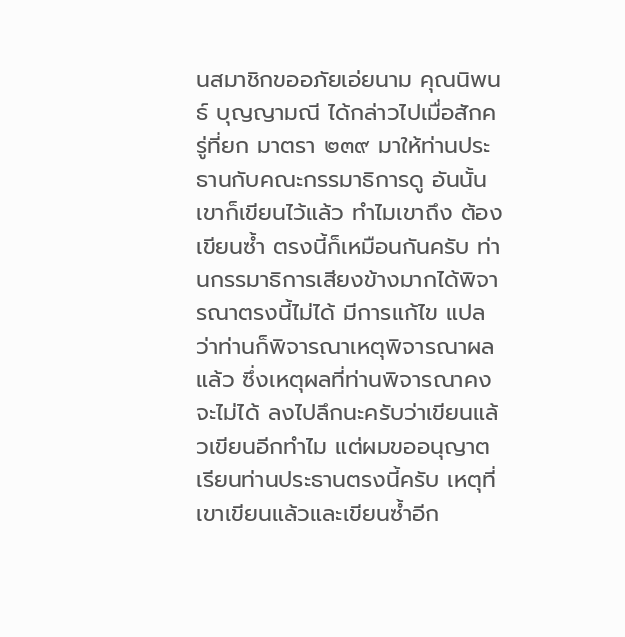นสมาชิกขออภัยเอ่ยนาม คุณนิพนธ์ บุญญามณี ได้กล่าวไปเมื่อสักครู่ที่ยก มาตรา ๒๓๙ มาให้ท่านประธานกับคณะกรรมาธิการดู อันนั้นเขาก็เขียนไว้แล้ว ทำไมเขาถึง ต้องเขียนซ้ำ ตรงนี้ก็เหมือนกันครับ ท่านกรรมาธิการเสียงข้างมากได้พิจารณาตรงนี้ไม่ได้ มีการแก้ไข แปลว่าท่านก็พิจารณาเหตุพิจารณาผลแล้ว ซึ่งเหตุผลที่ท่านพิจารณาคงจะไม่ได้ ลงไปลึกนะครับว่าเขียนแล้วเขียนอีกทำไม แต่ผมขออนุญาตเรียนท่านประธานตรงนี้ครับ เหตุที่เขาเขียนแล้วและเขียนซ้ำอีก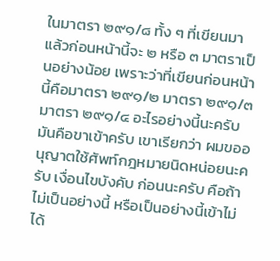ในมาตรา ๒๙๑/๘ ทั้ง ๆ ที่เขียนมาแล้วก่อนหน้านี้จะ ๒ หรือ ๓ มาตราเป็นอย่างน้อย เพราะว่าที่เขียนก่อนหน้านี้คือมาตรา ๒๙๑/๒ มาตรา ๒๙๑/๓ มาตรา ๒๙๑/๔ อะไรอย่างนี้นะครับ มันคือขาเข้าครับ เขาเรียกว่า ผมขออนุญาตใช้ศัพท์กฎหมายนิดหน่อยนะครับ เงื่อนไขบังคับ ก่อนนะครับ คือถ้าไม่เป็นอย่างนี้ หรือเป็นอย่างนี้เข้าไม่ได้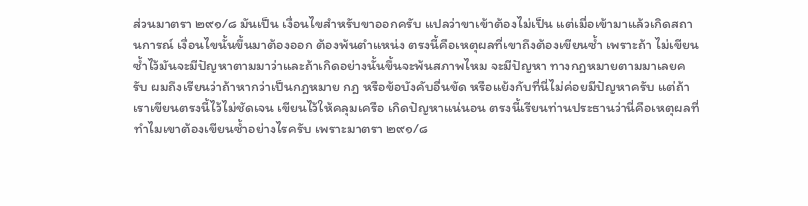ส่วนมาตรา ๒๙๑/๘ มันเป็น เงื่อนไขสำหรับขาออกครับ แปลว่าขาเข้าต้องไม่เป็น แต่เมื่อเข้ามาแล้วเกิดสถานการณ์ เงื่อนไขนั้นขึ้นมาต้องออก ต้องพ้นตำแหน่ง ตรงนี้คือเหตุผลที่เขาถึงต้องเขียนซ้ำ เพราะถ้า ไม่เขียนซ้ำไว้มันจะมีปัญหาตามมาว่าและถ้าเกิดอย่างนั้นขึ้นจะพ้นสภาพไหม จะมีปัญหา ทางกฎหมายตามมาเลยครับ ผมถึงเรียนว่าถ้าหากว่าเป็นกฎหมาย กฎ หรือข้อบังคับอื่นขัด หรือแย้งกับที่นี่ไม่ค่อยมีปัญหาครับ แต่ถ้าเราเขียนตรงนี้ไว้ไม่ชัดเจน เขียนไว้ให้คลุมเครือ เกิดปัญหาแน่นอน ตรงนี้เรียนท่านประธานว่านี่คือเหตุผลที่ทำไมเขาต้องเขียนซ้ำอย่างไรครับ เพราะมาตรา ๒๙๑/๘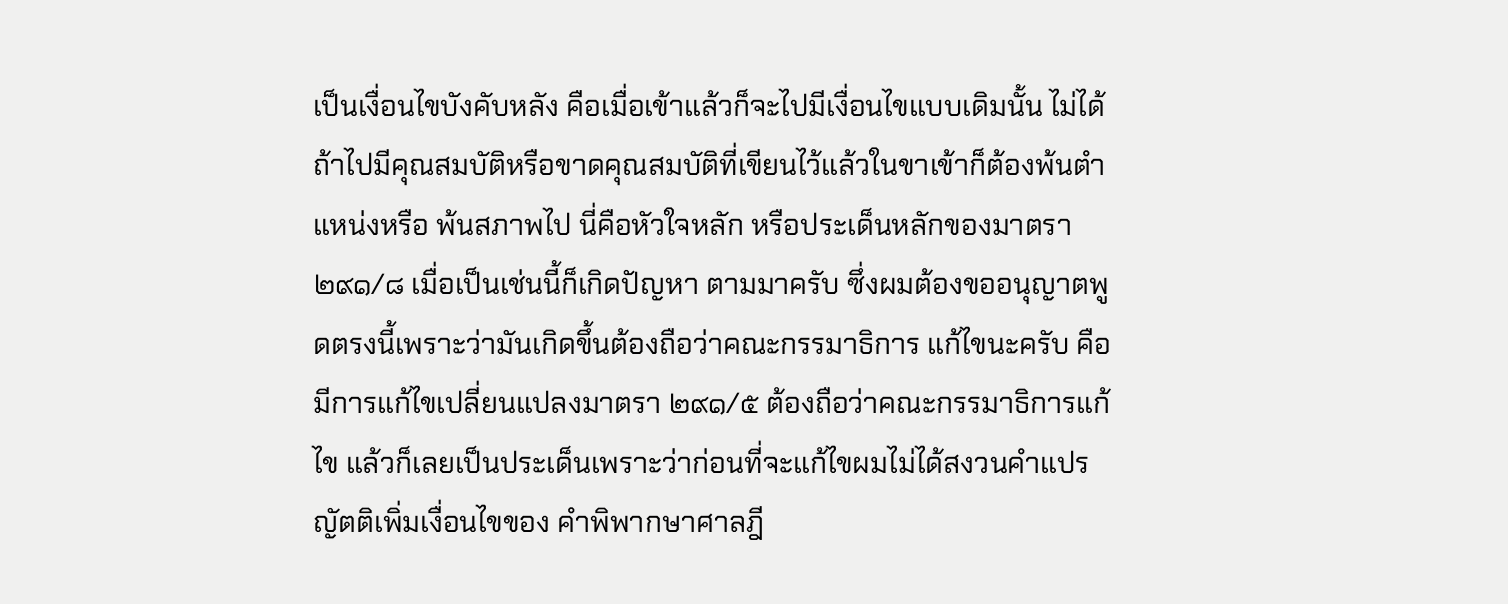เป็นเงื่อนไขบังคับหลัง คือเมื่อเข้าแล้วก็จะไปมีเงื่อนไขแบบเดิมนั้น ไม่ได้ ถ้าไปมีคุณสมบัติหรือขาดคุณสมบัติที่เขียนไว้แล้วในขาเข้าก็ต้องพ้นตำแหน่งหรือ พ้นสภาพไป นี่คือหัวใจหลัก หรือประเด็นหลักของมาตรา ๒๙๑/๘ เมื่อเป็นเช่นนี้ก็เกิดปัญหา ตามมาครับ ซึ่งผมต้องขออนุญาตพูดตรงนี้เพราะว่ามันเกิดขึ้นต้องถือว่าคณะกรรมาธิการ แก้ไขนะครับ คือมีการแก้ไขเปลี่ยนแปลงมาตรา ๒๙๑/๕ ต้องถือว่าคณะกรรมาธิการแก้ไข แล้วก็เลยเป็นประเด็นเพราะว่าก่อนที่จะแก้ไขผมไม่ได้สงวนคำแปรญัตติเพิ่มเงื่อนไขของ คำพิพากษาศาลฎี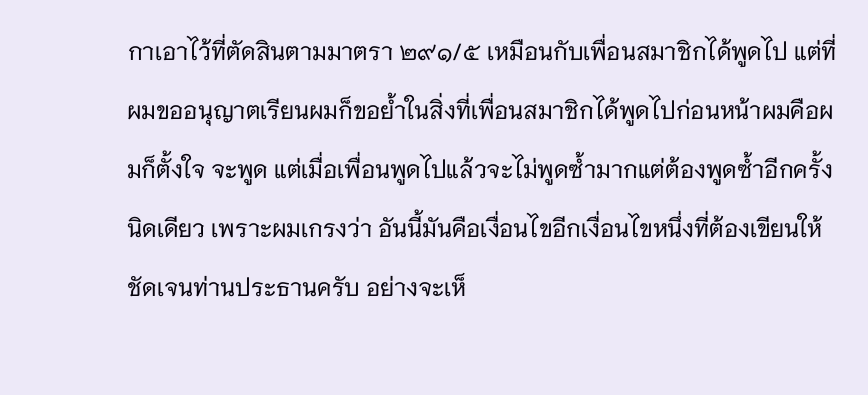กาเอาไว้ที่ตัดสินตามมาตรา ๒๙๑/๕ เหมือนกับเพื่อนสมาชิกได้พูดไป แต่ที่ผมขออนุญาตเรียนผมก็ขอย้ำในสิ่งที่เพื่อนสมาชิกได้พูดไปก่อนหน้าผมคือผมก็ตั้งใจ จะพูด แต่เมื่อเพื่อนพูดไปแล้วจะไม่พูดซ้ำมากแต่ต้องพูดซ้ำอีกครั้งนิดเดียว เพราะผมเกรงว่า อันนี้มันคือเงื่อนไขอีกเงื่อนไขหนึ่งที่ต้องเขียนให้ชัดเจนท่านประธานครับ อย่างจะเห็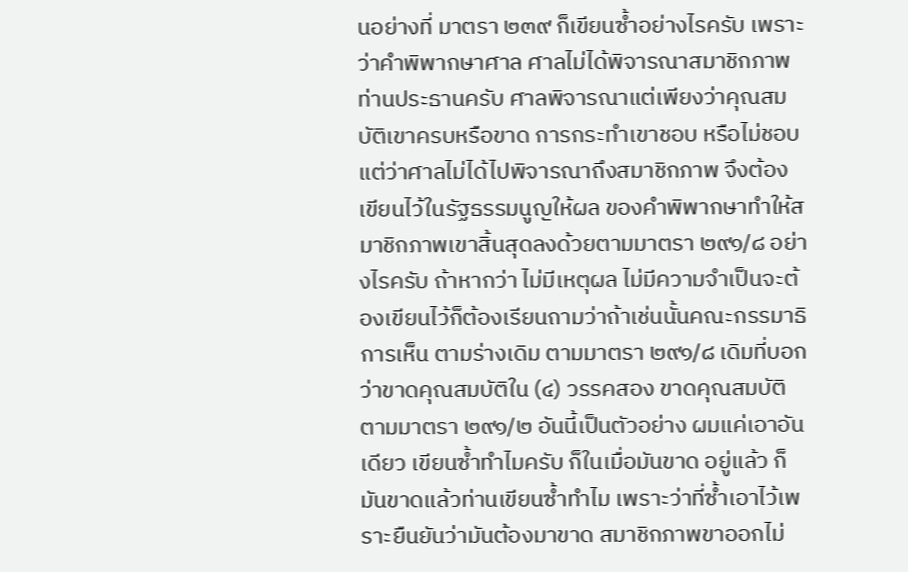นอย่างที่ มาตรา ๒๓๙ ก็เขียนซ้ำอย่างไรครับ เพราะว่าคำพิพากษาศาล ศาลไม่ได้พิจารณาสมาชิกภาพ ท่านประธานครับ ศาลพิจารณาแต่เพียงว่าคุณสมบัติเขาครบหรือขาด การกระทำเขาชอบ หรือไม่ชอบ แต่ว่าศาลไม่ได้ไปพิจารณาถึงสมาชิกภาพ จึงต้องเขียนไว้ในรัฐธรรมนูญให้ผล ของคำพิพากษาทำให้สมาชิกภาพเขาสิ้นสุดลงด้วยตามมาตรา ๒๙๑/๘ อย่างไรครับ ถ้าหากว่า ไม่มีเหตุผล ไม่มีความจำเป็นจะต้องเขียนไว้ก็ต้องเรียนถามว่าถ้าเช่นนั้นคณะกรรมาธิการเห็น ตามร่างเดิม ตามมาตรา ๒๙๑/๘ เดิมที่บอกว่าขาดคุณสมบัติใน (๔) วรรคสอง ขาดคุณสมบัติ ตามมาตรา ๒๙๑/๒ อันนี้เป็นตัวอย่าง ผมแค่เอาอันเดียว เขียนซ้ำทำไมครับ ก็ในเมื่อมันขาด อยู่แล้ว ก็มันขาดแล้วท่านเขียนซ้ำทำไม เพราะว่าที่ซ้ำเอาไว้เพราะยืนยันว่ามันต้องมาขาด สมาชิกภาพขาออกไม่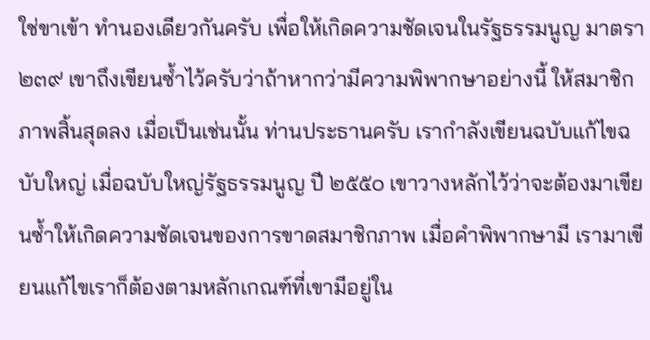ใช่ขาเข้า ทำนองเดียวกันครับ เพื่อให้เกิดความชัดเจนในรัฐธรรมนูญ มาตรา ๒๓๙ เขาถึงเขียนซ้ำไว้ครับว่าถ้าหากว่ามีความพิพากษาอย่างนี้ ให้สมาชิกภาพสิ้นสุดลง เมื่อเป็นเช่นนั้น ท่านประธานครับ เรากำลังเขียนฉบับแก้ไขฉบับใหญ่ เมื่อฉบับใหญ่รัฐธรรมนูญ ปี ๒๕๕๐ เขาวางหลักไว้ว่าจะต้องมาเขียนซ้ำให้เกิดความชัดเจนของการขาดสมาชิกภาพ เมื่อคำพิพากษามี เรามาเขียนแก้ไขเราก็ต้องตามหลักเกณฑ์ที่เขามีอยู่ใน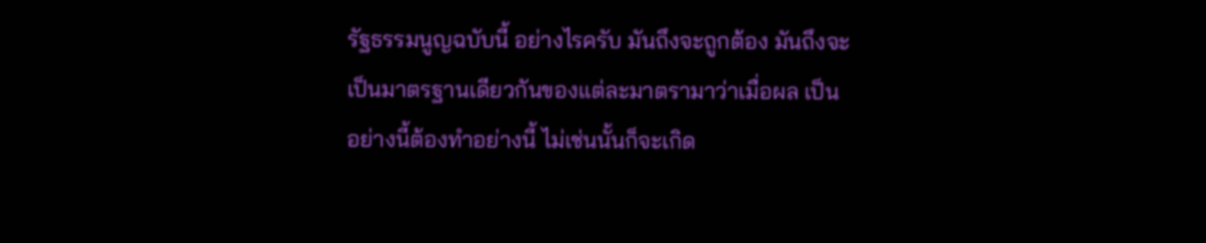รัฐธรรมนูญฉบับนี้ อย่างไรครับ มันถึงจะถูกต้อง มันถึงจะเป็นมาตรฐานเดียวกันของแต่ละมาตรามาว่าเมื่อผล เป็นอย่างนี้ต้องทำอย่างนี้ ไม่เช่นนั้นก็จะเกิด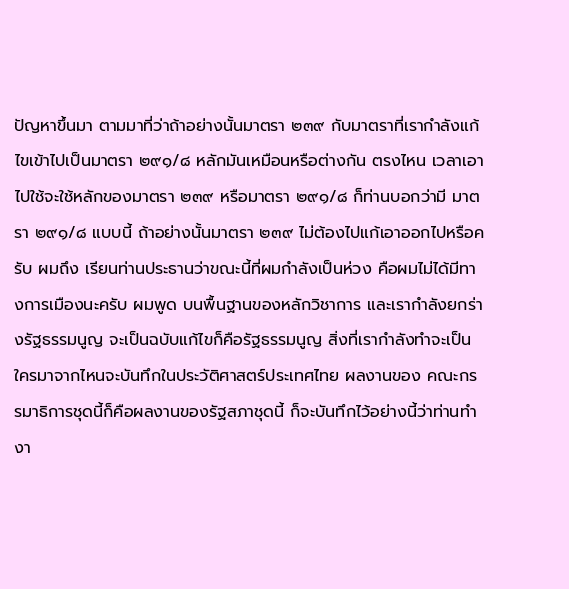ปัญหาขึ้นมา ตามมาที่ว่าถ้าอย่างนั้นมาตรา ๒๓๙ กับมาตราที่เรากำลังแก้ไขเข้าไปเป็นมาตรา ๒๙๑/๘ หลักมันเหมือนหรือต่างกัน ตรงไหน เวลาเอาไปใช้จะใช้หลักของมาตรา ๒๓๙ หรือมาตรา ๒๙๑/๘ ก็ท่านบอกว่ามี มาตรา ๒๙๑/๘ แบบนี้ ถ้าอย่างนั้นมาตรา ๒๓๙ ไม่ต้องไปแก้เอาออกไปหรือครับ ผมถึง เรียนท่านประธานว่าขณะนี้ที่ผมกำลังเป็นห่วง คือผมไม่ได้มีทางการเมืองนะครับ ผมพูด บนพื้นฐานของหลักวิชาการ และเรากำลังยกร่างรัฐธรรมนูญ จะเป็นฉบับแก้ไขก็คือรัฐธรรมนูญ สิ่งที่เรากำลังทำจะเป็นใครมาจากไหนจะบันทึกในประวัติศาสตร์ประเทศไทย ผลงานของ คณะกรรมาธิการชุดนี้ก็คือผลงานของรัฐสภาชุดนี้ ก็จะบันทึกไว้อย่างนี้ว่าท่านทำงา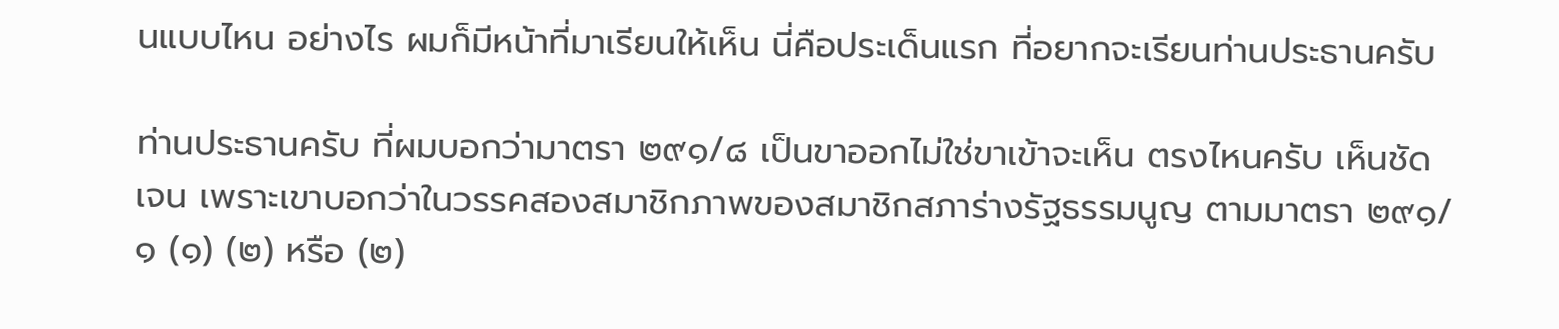นแบบไหน อย่างไร ผมก็มีหน้าที่มาเรียนให้เห็น นี่คือประเด็นแรก ที่อยากจะเรียนท่านประธานครับ

ท่านประธานครับ ที่ผมบอกว่ามาตรา ๒๙๑/๘ เป็นขาออกไม่ใช่ขาเข้าจะเห็น ตรงไหนครับ เห็นชัดเจน เพราะเขาบอกว่าในวรรคสองสมาชิกภาพของสมาชิกสภาร่างรัฐธรรมนูญ ตามมาตรา ๒๙๑/๑ (๑) (๒) หรือ (๒)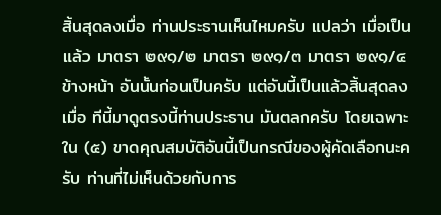สิ้นสุดลงเมื่อ ท่านประธานเห็นไหมครับ แปลว่า เมื่อเป็นแล้ว มาตรา ๒๙๑/๒ มาตรา ๒๙๑/๓ มาตรา ๒๙๑/๔ ข้างหน้า อันนั้นก่อนเป็นครับ แต่อันนี้เป็นแล้วสิ้นสุดลงเมื่อ ทีนี้มาดูตรงนี้ท่านประธาน มันตลกครับ โดยเฉพาะใน (๕) ขาดคุณสมบัติอันนี้เป็นกรณีของผู้คัดเลือกนะครับ ท่านที่ไม่เห็นด้วยกับการ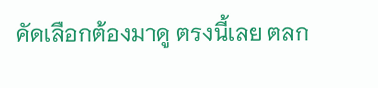คัดเลือกต้องมาดู ตรงนี้เลย ตลก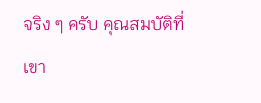จริง ๆ ครับ คุณสมบัติที่เขา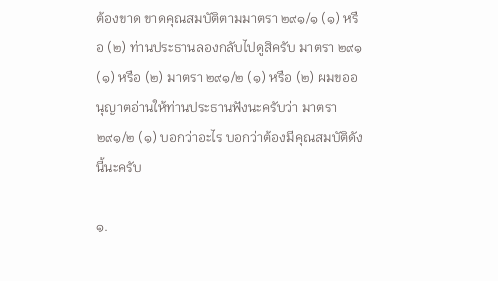ต้องขาด ขาดคุณสมบัติตามมาตรา ๒๙๑/๑ (๑) หรือ (๒) ท่านประธานลองกลับไปดูสิครับ มาตรา ๒๙๑ (๑) หรือ (๒) มาตรา ๒๙๑/๒ (๑) หรือ (๒) ผมขออนุญาตอ่านให้ท่านประธานฟังนะครับว่า มาตรา ๒๙๑/๒ (๑) บอกว่าอะไร บอกว่าต้องมีคุณสมบัติดังนี้นะครับ

๑.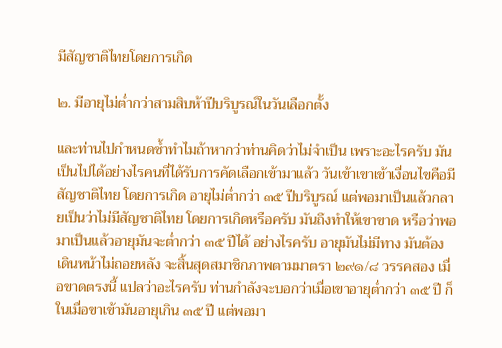มีสัญชาติไทยโดยการเกิด

๒. มีอายุไม่ต่ำกว่าสามสิบห้าปีบริบูรณ์ในวันเลือกตั้ง

และท่านไปกำหนดซ้ำทำไมถ้าหากว่าท่านคิดว่าไม่จำเป็น เพราะอะไรครับ มันเป็นไปได้อย่างไรคนที่ได้รับการคัดเลือกเข้ามาแล้ว วันเข้าเขาเข้าเงื่อนไขคือมีสัญชาติไทย โดยการเกิด อายุไม่ต่ำกว่า ๓๕ ปีบริบูรณ์ แต่พอมาเป็นแล้วกลายเป็นว่าไม่มีสัญชาติไทย โดยการเกิดหรือครับ มันถึงทำให้เขาขาด หรือว่าพอมาเป็นแล้วอายุมันจะต่ำกว่า ๓๕ ปีได้ อย่างไรครับ อายุมันไม่มีทาง มันต้องเดินหน้าไม่ถอยหลัง จะสิ้นสุดสมาชิกภาพตามมาตรา ๒๙๑/๘ วรรคสอง เมื่อขาดตรงนี้ แปลว่าอะไรครับ ท่านกำลังจะบอกว่าเมื่อเขาอายุต่ำกว่า ๓๕ ปี ก็ในเมื่อขาเข้ามันอายุเกิน ๓๕ ปี แต่พอมา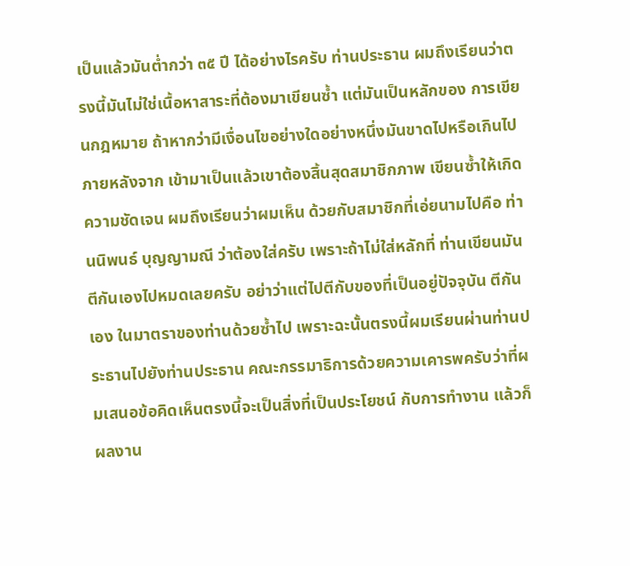เป็นแล้วมันต่ำกว่า ๓๕ ปี ได้อย่างไรครับ ท่านประธาน ผมถึงเรียนว่าตรงนี้มันไม่ใช่เนื้อหาสาระที่ต้องมาเขียนซ้ำ แต่มันเป็นหลักของ การเขียนกฎหมาย ถ้าหากว่ามีเงื่อนไขอย่างใดอย่างหนึ่งมันขาดไปหรือเกินไปภายหลังจาก เข้ามาเป็นแล้วเขาต้องสิ้นสุดสมาชิกภาพ เขียนซ้ำให้เกิดความชัดเจน ผมถึงเรียนว่าผมเห็น ด้วยกับสมาชิกที่เอ่ยนามไปคือ ท่านนิพนธ์ บุญญามณี ว่าต้องใส่ครับ เพราะถ้าไม่ใส่หลักที่ ท่านเขียนมันตีกันเองไปหมดเลยครับ อย่าว่าแต่ไปตีกับของที่เป็นอยู่ปัจจุบัน ตีกันเอง ในมาตราของท่านด้วยซ้ำไป เพราะฉะนั้นตรงนี้ผมเรียนผ่านท่านประธานไปยังท่านประธาน คณะกรรมาธิการด้วยความเคารพครับว่าที่ผมเสนอข้อคิดเห็นตรงนี้จะเป็นสิ่งที่เป็นประโยชน์ กับการทำงาน แล้วก็ผลงาน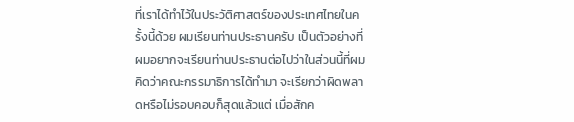ที่เราได้ทำไว้ในประวัติศาสตร์ของประเทศไทยในครั้งนี้ด้วย ผมเรียนท่านประธานครับ เป็นตัวอย่างที่ผมอยากจะเรียนท่านประธานต่อไปว่าในส่วนนี้ที่ผม คิดว่าคณะกรรมาธิการได้ทำมา จะเรียกว่าผิดพลาดหรือไม่รอบคอบก็สุดแล้วแต่ เมื่อสักค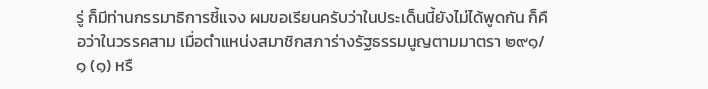รู่ ก็มีท่านกรรมาธิการชี้แจง ผมขอเรียนครับว่าในประเด็นนี้ยังไม่ได้พูดกัน ก็คือว่าในวรรคสาม เมื่อตำแหน่งสมาชิกสภาร่างรัฐธรรมนูญตามมาตรา ๒๙๑/๑ (๑) หรื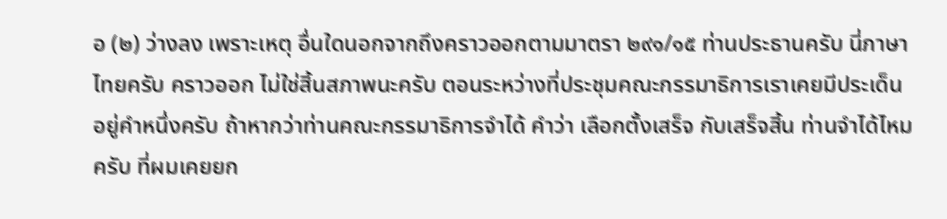อ (๒) ว่างลง เพราะเหตุ อื่นใดนอกจากถึงคราวออกตามมาตรา ๒๙๑/๑๕ ท่านประธานครับ นี่ภาษาไทยครับ คราวออก ไม่ใช่สิ้นสภาพนะครับ ตอนระหว่างที่ประชุมคณะกรรมาธิการเราเคยมีประเด็นอยู่คำหนึ่งครับ ถ้าหากว่าท่านคณะกรรมาธิการจำได้ คำว่า เลือกตั้งเสร็จ กับเสร็จสิ้น ท่านจำได้ไหมครับ ที่ผมเคยยก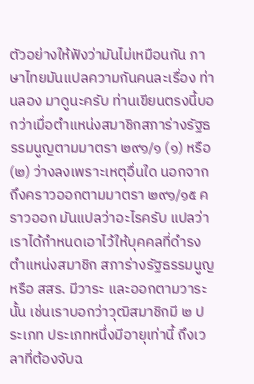ตัวอย่างให้ฟังว่ามันไม่เหมือนกัน ภาษาไทยมันแปลความกันคนละเรื่อง ท่านลอง มาดูนะครับ ท่านเขียนตรงนี้บอกว่าเมื่อตำแหน่งสมาชิกสภาร่างรัฐธรรมนูญตามมาตรา ๒๙๑/๑ (๑) หรือ (๒) ว่างลงเพราะเหตุอื่นใด นอกจากถึงคราวออกตามมาตรา ๒๙๑/๑๕ คราวออก มันแปลว่าอะไรครับ แปลว่าเราได้กำหนดเอาไว้ให้บุคคลที่ดำรงตำแหน่งสมาชิก สภาร่างรัฐธรรมนูญ หรือ สสร. มีวาระ และออกตามวาระนั้น เช่นเราบอกว่าวุฒิสมาชิกมี ๒ ประเภท ประเภทหนึ่งมีอายุเท่านี้ ถึงเวลาที่ต้องจับฉ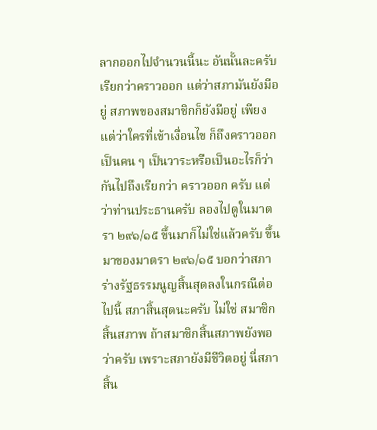ลากออกไปจำนวนนี้นะ อันนั้นละครับ เรียกว่าคราวออก แต่ว่าสภามันยังมีอยู่ สภาพของสมาชิกก็ยังมีอยู่ เพียงแต่ว่าใครที่เข้าเงื่อนไข ก็ถึงคราวออกเป็นคน ๆ เป็นวาระหรือเป็นอะไรก็ว่ากันไปถึงเรียกว่า คราวออก ครับ แต่ว่าท่านประธานครับ ลองไปดูในมาตรา ๒๙๑/๑๕ ขึ้นมาก็ไม่ใช่แล้วครับ ขึ้นมาของมาตรา ๒๙๑/๑๕ บอกว่าสภาร่างรัฐธรรมนูญสิ้นสุดลงในกรณีต่อไปนี้ สภาสิ้นสุดนะครับ ไม่ใช่ สมาชิกสิ้นสภาพ ถ้าสมาชิกสิ้นสภาพยังพอว่าครับ เพราะสภายังมีชีวิตอยู่ นี่สภาสิ้น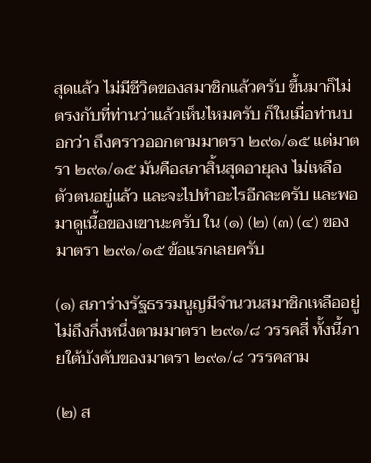สุดแล้ว ไม่มีชีวิตของสมาชิกแล้วครับ ขึ้นมาก็ไม่ตรงกับที่ท่านว่าแล้วเห็นไหมครับ ก็ในเมื่อท่านบอกว่า ถึงคราวออกตามมาตรา ๒๙๑/๑๕ แต่มาตรา ๒๙๑/๑๕ มันคือสภาสิ้นสุดอายุลง ไม่เหลือ ตัวตนอยู่แล้ว และจะไปทำอะไรอีกละครับ และพอมาดูเนื้อของเขานะครับ ใน (๑) (๒) (๓) (๔) ของมาตรา ๒๙๑/๑๕ ข้อแรกเลยครับ

(๑) สภาร่างรัฐธรรมนูญมีจำนวนสมาชิกเหลืออยู่ไม่ถึงกึ่งหนึ่งตามมาตรา ๒๙๑/๘ วรรคสี่ ทั้งนี้ภายใต้บังคับของมาตรา ๒๙๑/๘ วรรคสาม

(๒) ส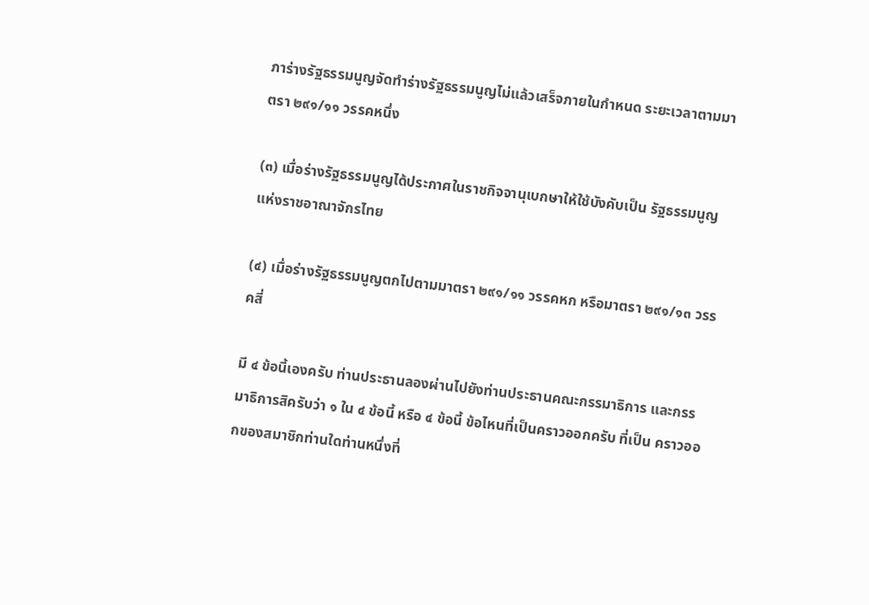ภาร่างรัฐธรรมนูญจัดทำร่างรัฐธรรมนูญไม่แล้วเสร็จภายในกำหนด ระยะเวลาตามมาตรา ๒๙๑/๑๑ วรรคหนึ่ง

(๓) เมื่อร่างรัฐธรรมนูญได้ประกาศในราชกิจจานุเบกษาให้ใช้บังคับเป็น รัฐธรรมนูญแห่งราชอาณาจักรไทย

(๔) เมื่อร่างรัฐธรรมนูญตกไปตามมาตรา ๒๙๑/๑๑ วรรคหก หรือมาตรา ๒๙๑/๑๓ วรรคสี่

มี ๔ ข้อนี้เองครับ ท่านประธานลองผ่านไปยังท่านประธานคณะกรรมาธิการ และกรรมาธิการสิครับว่า ๑ ใน ๔ ข้อนี้ หรือ ๔ ข้อนี้ ข้อไหนที่เป็นคราวออกครับ ที่เป็น คราวออกของสมาชิกท่านใดท่านหนึ่งที่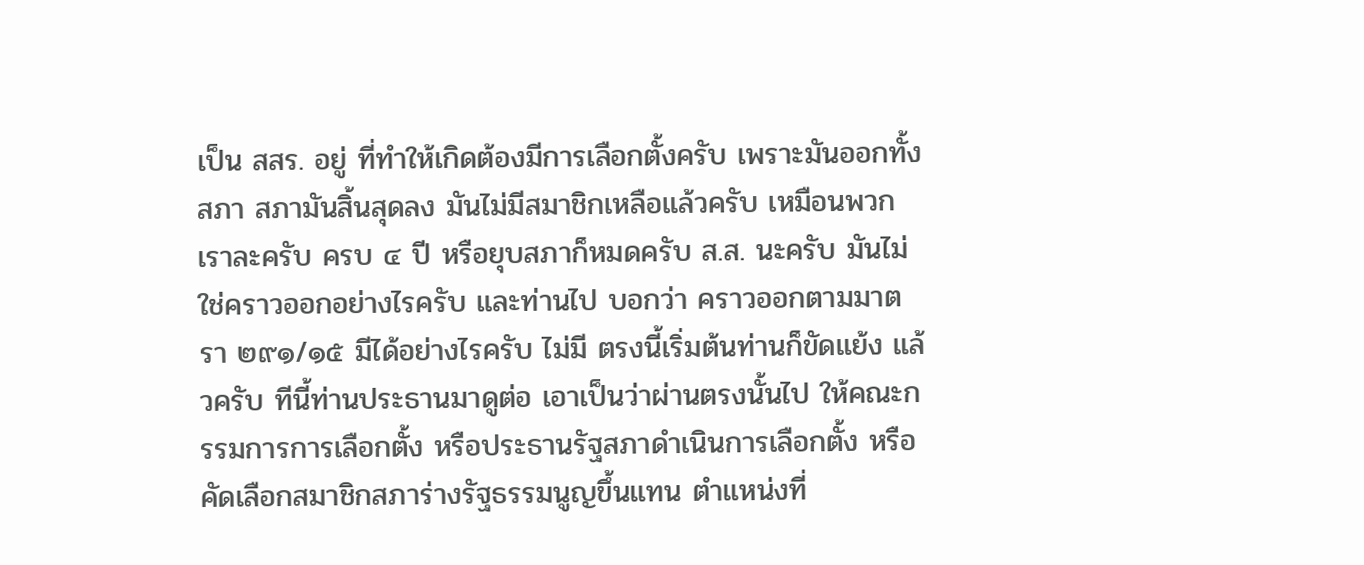เป็น สสร. อยู่ ที่ทำให้เกิดต้องมีการเลือกตั้งครับ เพราะมันออกทั้งสภา สภามันสิ้นสุดลง มันไม่มีสมาชิกเหลือแล้วครับ เหมือนพวกเราละครับ ครบ ๔ ปี หรือยุบสภาก็หมดครับ ส.ส. นะครับ มันไม่ใช่คราวออกอย่างไรครับ และท่านไป บอกว่า คราวออกตามมาตรา ๒๙๑/๑๕ มีได้อย่างไรครับ ไม่มี ตรงนี้เริ่มต้นท่านก็ขัดแย้ง แล้วครับ ทีนี้ท่านประธานมาดูต่อ เอาเป็นว่าผ่านตรงนั้นไป ให้คณะกรรมการการเลือกตั้ง หรือประธานรัฐสภาดำเนินการเลือกตั้ง หรือคัดเลือกสมาชิกสภาร่างรัฐธรรมนูญขึ้นแทน ตำแหน่งที่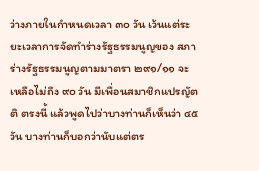ว่างภายในกำหนดเวลา ๓๐ วัน เว้นแต่ระยะเวลาการจัดทำร่างรัฐธรรมนูญของ สภาร่างรัฐธรรมนูญตามมาตรา ๒๙๑/๑๑ จะเหลือไม่ถึง ๙๐ วัน มีเพื่อนสมาชิกแปรญัตติ ตรงนี้ แล้วพูดไปว่าบางท่านก็เห็นว่า ๔๕ วัน บางท่านก็บอกว่านับแต่ตร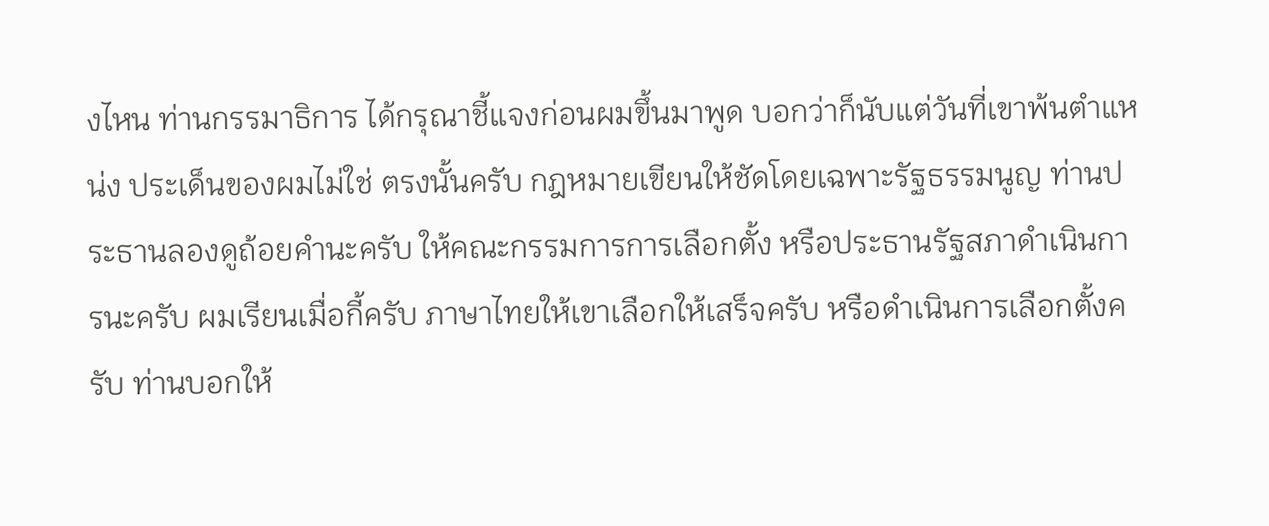งไหน ท่านกรรมาธิการ ได้กรุณาชี้แจงก่อนผมขึ้นมาพูด บอกว่าก็นับแต่วันที่เขาพ้นตำแหน่ง ประเด็นของผมไม่ใช่ ตรงนั้นครับ กฎหมายเขียนให้ชัดโดยเฉพาะรัฐธรรมนูญ ท่านประธานลองดูถ้อยคำนะครับ ให้คณะกรรมการการเลือกตั้ง หรือประธานรัฐสภาดำเนินการนะครับ ผมเรียนเมื่อกี้ครับ ภาษาไทยให้เขาเลือกให้เสร็จครับ หรือดำเนินการเลือกตั้งครับ ท่านบอกให้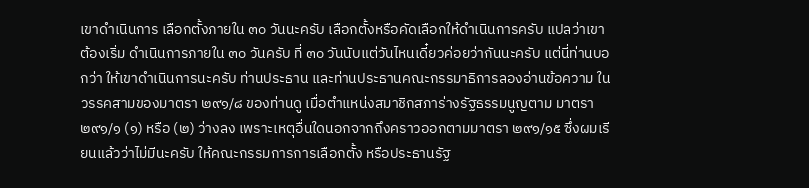เขาดำเนินการ เลือกตั้งภายใน ๓๐ วันนะครับ เลือกตั้งหรือคัดเลือกให้ดำเนินการครับ แปลว่าเขาต้องเริ่ม ดำเนินการภายใน ๓๐ วันครับ ที่ ๓๐ วันนับแต่วันไหนเดี๋ยวค่อยว่ากันนะครับ แต่นี่ท่านบอกว่า ให้เขาดำเนินการนะครับ ท่านประธาน และท่านประธานคณะกรรมาธิการลองอ่านข้อความ ในวรรคสามของมาตรา ๒๙๑/๘ ของท่านดู เมื่อตำแหน่งสมาชิกสภาร่างรัฐธรรมนูญตาม มาตรา ๒๙๑/๑ (๑) หรือ (๒) ว่างลง เพราะเหตุอื่นใดนอกจากถึงคราวออกตามมาตรา ๒๙๑/๑๕ ซึ่งผมเรียนแล้วว่าไม่มีนะครับ ให้คณะกรรมการการเลือกตั้ง หรือประธานรัฐ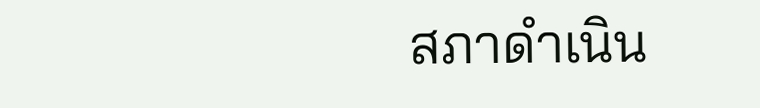สภาดำเนิน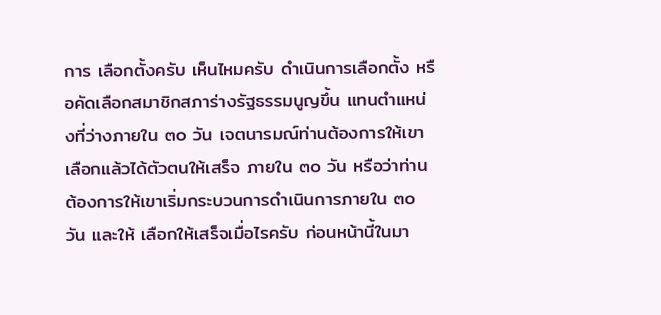การ เลือกตั้งครับ เห็นไหมครับ ดำเนินการเลือกตั้ง หรือคัดเลือกสมาชิกสภาร่างรัฐธรรมนูญขึ้น แทนตำแหน่งที่ว่างภายใน ๓๐ วัน เจตนารมณ์ท่านต้องการให้เขาเลือกแล้วได้ตัวตนให้เสร็จ ภายใน ๓๐ วัน หรือว่าท่านต้องการให้เขาเริ่มกระบวนการดำเนินการภายใน ๓๐ วัน และให้ เลือกให้เสร็จเมื่อไรครับ ก่อนหน้านี้ในมา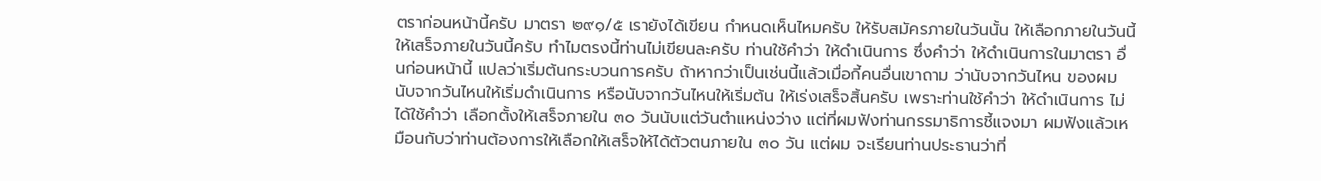ตราก่อนหน้านี้ครับ มาตรา ๒๙๑/๕ เรายังได้เขียน กำหนดเห็นไหมครับ ให้รับสมัครภายในวันนั้น ให้เลือกภายในวันนี้ ให้เสร็จภายในวันนี้ครับ ทำไมตรงนี้ท่านไม่เขียนละครับ ท่านใช้คำว่า ให้ดำเนินการ ซึ่งคำว่า ให้ดำเนินการในมาตรา อื่นก่อนหน้านี้ แปลว่าเริ่มต้นกระบวนการครับ ถ้าหากว่าเป็นเช่นนี้แล้วเมื่อกี้คนอื่นเขาถาม ว่านับจากวันไหน ของผมนับจากวันไหนให้เริ่มดำเนินการ หรือนับจากวันไหนให้เริ่มต้น ให้เร่งเสร็จสิ้นครับ เพราะท่านใช้คำว่า ให้ดำเนินการ ไม่ได้ใช้คำว่า เลือกตั้งให้เสร็จภายใน ๓๐ วันนับแต่วันตำแหน่งว่าง แต่ที่ผมฟังท่านกรรมาธิการชี้แจงมา ผมฟังแล้วเหมือนกับว่าท่านต้องการให้เลือกให้เสร็จให้ได้ตัวตนภายใน ๓๐ วัน แต่ผม จะเรียนท่านประธานว่าที่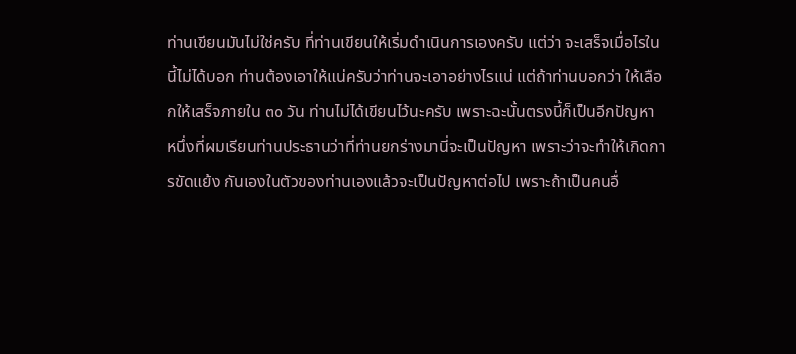ท่านเขียนมันไม่ใช่ครับ ที่ท่านเขียนให้เริ่มดำเนินการเองครับ แต่ว่า จะเสร็จเมื่อไรในนี้ไม่ได้บอก ท่านต้องเอาให้แน่ครับว่าท่านจะเอาอย่างไรแน่ แต่ถ้าท่านบอกว่า ให้เลือกให้เสร็จภายใน ๓๐ วัน ท่านไม่ได้เขียนไว้นะครับ เพราะฉะนั้นตรงนี้ก็เป็นอีกปัญหา หนึ่งที่ผมเรียนท่านประธานว่าที่ท่านยกร่างมานี่จะเป็นปัญหา เพราะว่าจะทำให้เกิดการขัดแย้ง กันเองในตัวของท่านเองแล้วจะเป็นปัญหาต่อไป เพราะถ้าเป็นคนอื่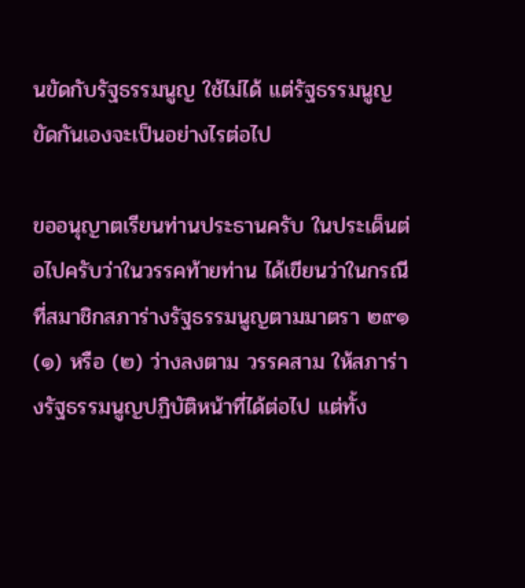นขัดกับรัฐธรรมนูญ ใช้ไม่ได้ แต่รัฐธรรมนูญขัดกันเองจะเป็นอย่างไรต่อไป

ขออนุญาตเรียนท่านประธานครับ ในประเด็นต่อไปครับว่าในวรรคท้ายท่าน ได้เขียนว่าในกรณีที่สมาชิกสภาร่างรัฐธรรมนูญตามมาตรา ๒๙๑ (๑) หรือ (๒) ว่างลงตาม วรรคสาม ให้สภาร่างรัฐธรรมนูญปฏิบัติหน้าที่ได้ต่อไป แต่ทั้ง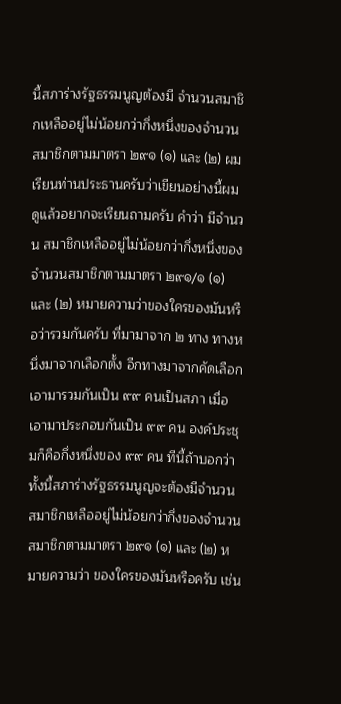นี้สภาร่างรัฐธรรมนูญต้องมี จำนวนสมาชิกเหลืออยู่ไม่น้อยกว่ากึ่งหนึ่งของจำนวนสมาชิกตามมาตรา ๒๙๑ (๑) และ (๒) ผมเรียนท่านประธานครับว่าเขียนอย่างนี้ผมดูแล้วอยากจะเรียนถามครับ คำว่า มีจำนวน สมาชิกเหลืออยู่ไม่น้อยกว่ากึ่งหนึ่งของจำนวนสมาชิกตามมาตรา ๒๙๑/๑ (๑) และ (๒) หมายความว่าของใครของมันหรือว่ารวมกันครับ ที่มามาจาก ๒ ทาง ทางหนึ่งมาจากเลือกตั้ง อีกทางมาจากคัดเลือก เอามารวมกันเป็น ๙๙ คนเป็นสภา เมื่อเอามาประกอบกันเป็น ๙๙ คน องค์ประชุมก็คือกึ่งหนึ่งของ ๙๙ คน ทีนี้ถ้าบอกว่าทั้งนี้สภาร่างรัฐธรรมนูญจะต้องมีจำนวน สมาชิกเหลืออยู่ไม่น้อยกว่ากึ่งของจำนวนสมาชิกตามมาตรา ๒๙๑ (๑) และ (๒) หมายความว่า ของใครของมันหรือครับ เช่น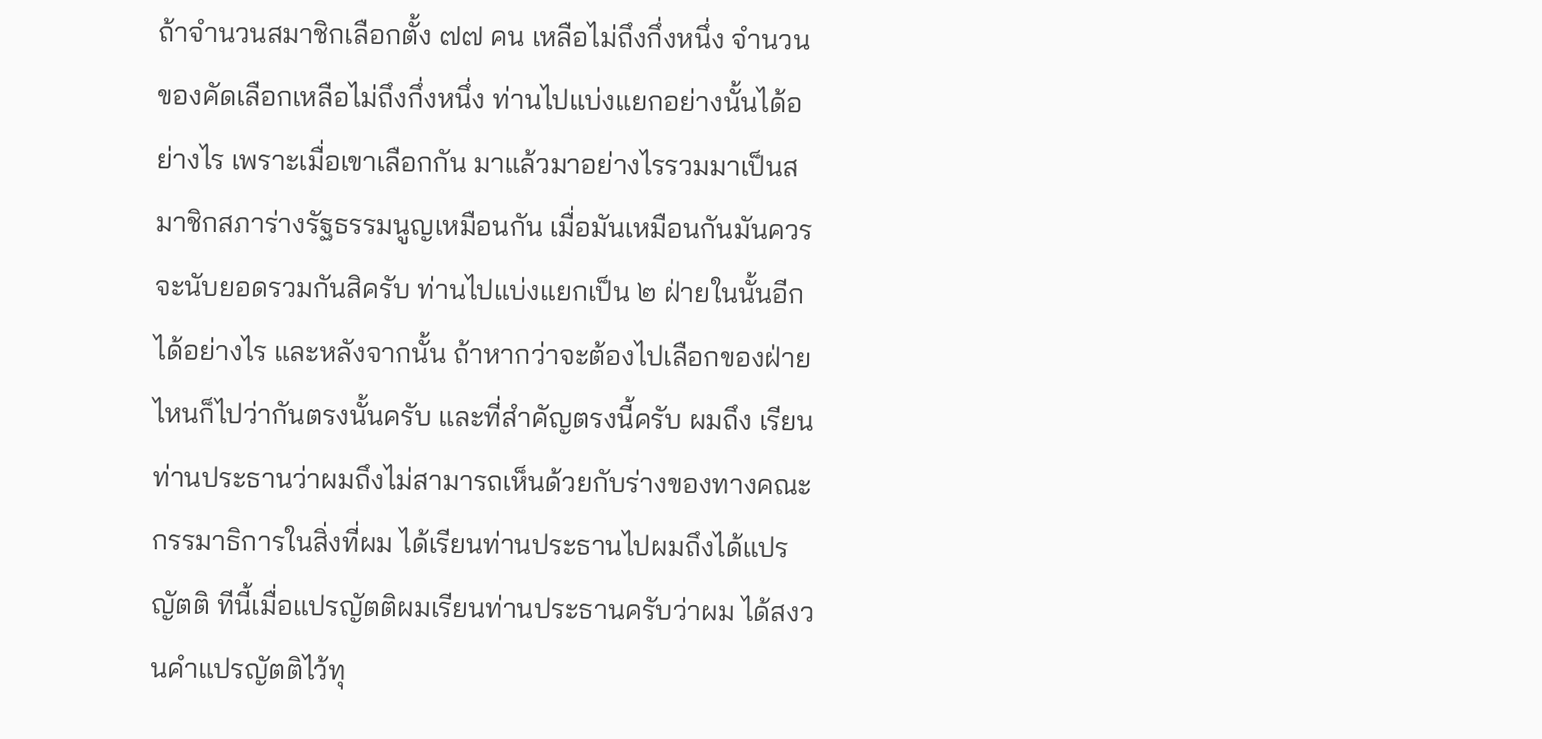ถ้าจำนวนสมาชิกเลือกตั้ง ๗๗ คน เหลือไม่ถึงกึ่งหนึ่ง จำนวน ของคัดเลือกเหลือไม่ถึงกึ่งหนึ่ง ท่านไปแบ่งแยกอย่างนั้นได้อย่างไร เพราะเมื่อเขาเลือกกัน มาแล้วมาอย่างไรรวมมาเป็นสมาชิกสภาร่างรัฐธรรมนูญเหมือนกัน เมื่อมันเหมือนกันมันควร จะนับยอดรวมกันสิครับ ท่านไปแบ่งแยกเป็น ๒ ฝ่ายในนั้นอีกได้อย่างไร และหลังจากนั้น ถ้าหากว่าจะต้องไปเลือกของฝ่ายไหนก็ไปว่ากันตรงนั้นครับ และที่สำคัญตรงนี้ครับ ผมถึง เรียนท่านประธานว่าผมถึงไม่สามารถเห็นด้วยกับร่างของทางคณะกรรมาธิการในสิ่งที่ผม ได้เรียนท่านประธานไปผมถึงได้แปรญัตติ ทีนี้เมื่อแปรญัตติผมเรียนท่านประธานครับว่าผม ได้สงวนคำแปรญัตติไว้ทุ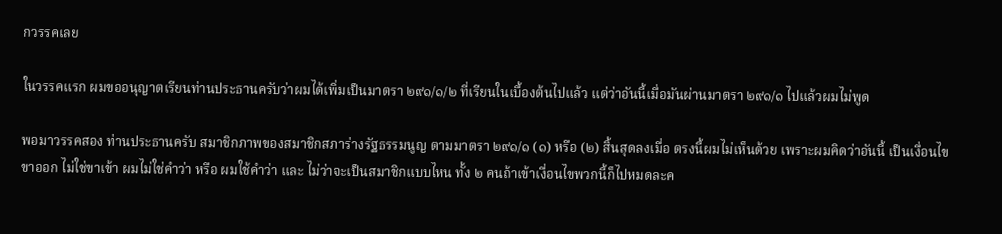กวรรคเลย

ในวรรคแรก ผมขออนุญาตเรียนท่านประธานครับว่าผมได้เพิ่มเป็นมาตรา ๒๙๑/๑/๒ ที่เรียนในเบื้องต้นไปแล้ว แต่ว่าอันนี้เมื่อมันผ่านมาตรา ๒๙๑/๑ ไปแล้วผมไม่พูด

พอมาวรรคสอง ท่านประธานครับ สมาชิกภาพของสมาชิกสภาร่างรัฐธรรมนูญ ตามมาตรา ๒๙๑/๑ (๑) หรือ (๒) สิ้นสุดลงเมื่อ ตรงนี้ผมไม่เห็นด้วย เพราะผมคิดว่าอันนี้ เป็นเงื่อนไขขาออก ไม่ใช่ขาเข้า ผมไม่ใช่คำว่า หรือ ผมใช้คำว่า และ ไม่ว่าจะเป็นสมาชิกแบบไหน ทั้ง ๒ คนถ้าเข้าเงื่อนไขพวกนี้ก็ไปหมดละค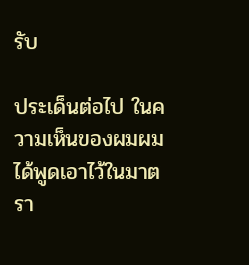รับ

ประเด็นต่อไป ในความเห็นของผมผมได้พูดเอาไว้ในมาตรา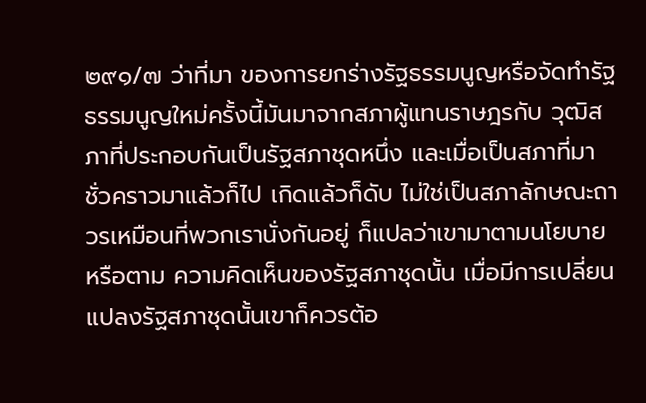๒๙๑/๗ ว่าที่มา ของการยกร่างรัฐธรรมนูญหรือจัดทำรัฐธรรมนูญใหม่ครั้งนี้มันมาจากสภาผู้แทนราษฎรกับ วุฒิสภาที่ประกอบกันเป็นรัฐสภาชุดหนึ่ง และเมื่อเป็นสภาที่มาชั่วคราวมาแล้วก็ไป เกิดแล้วก็ดับ ไม่ใช่เป็นสภาลักษณะถาวรเหมือนที่พวกเรานั่งกันอยู่ ก็แปลว่าเขามาตามนโยบายหรือตาม ความคิดเห็นของรัฐสภาชุดนั้น เมื่อมีการเปลี่ยนแปลงรัฐสภาชุดนั้นเขาก็ควรต้อ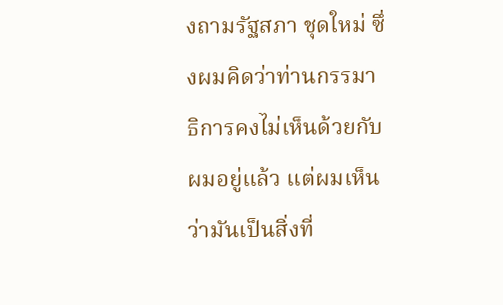งถามรัฐสภา ชุดใหม่ ซึ่งผมคิดว่าท่านกรรมาธิการคงไม่เห็นด้วยกับผมอยู่แล้ว แต่ผมเห็นว่ามันเป็นสิ่งที่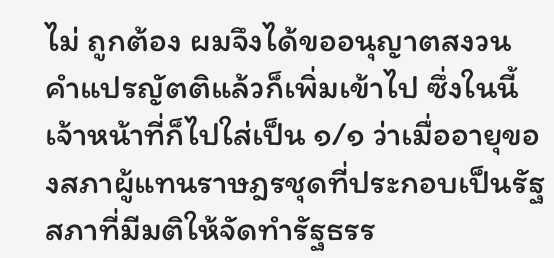ไม่ ถูกต้อง ผมจึงได้ขออนุญาตสงวนคำแปรญัตติแล้วก็เพิ่มเข้าไป ซึ่งในนี้เจ้าหน้าที่ก็ไปใส่เป็น ๑/๑ ว่าเมื่ออายุของสภาผู้แทนราษฎรชุดที่ประกอบเป็นรัฐสภาที่มีมติให้จัดทำรัฐธรร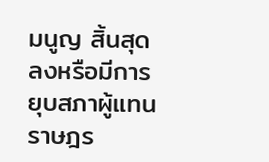มนูญ สิ้นสุดลงหรือมีการยุบสภาผู้แทนราษฎร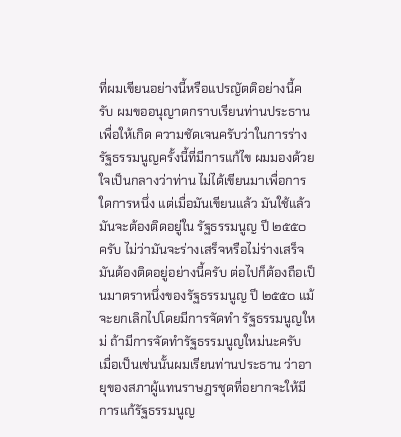ที่ผมเขียนอย่างนี้หรือแปรญัตติอย่างนี้ครับ ผมขออนุญาตกราบเรียนท่านประธานเพื่อให้เกิด ความชัดเจนครับว่าในการร่างรัฐธรรมนูญครั้งนี้ที่มีการแก้ไข ผมมองด้วยใจเป็นกลางว่าท่าน ไม่ได้เขียนมาเพื่อการใดการหนึ่ง แต่เมื่อมันเขียนแล้ว มันใช้แล้ว มันจะต้องติดอยู่ใน รัฐธรรมนูญ ปี ๒๕๕๐ ครับ ไม่ว่ามันจะร่างเสร็จหรือไม่ร่างเสร็จ มันต้องติดอยู่อย่างนี้ครับ ต่อไปก็ต้องถือเป็นมาตราหนึ่งของรัฐธรรมนูญ ปี ๒๕๕๐ แม้จะยกเลิกไปโดยมีการจัดทำ รัฐธรรมนูญใหม่ ถ้ามีการจัดทำรัฐธรรมนูญใหม่นะครับ เมื่อเป็นเช่นนั้นผมเรียนท่านประธาน ว่าอายุของสภาผู้แทนราษฎรชุดที่อยากจะให้มีการแก้รัฐธรรมนูญ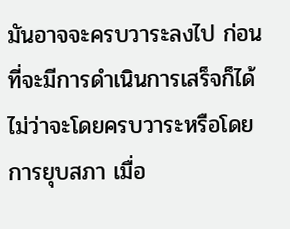มันอาจจะครบวาระลงไป ก่อนที่จะมีการดำเนินการเสร็จก็ได้ ไม่ว่าจะโดยครบวาระหรือโดยการยุบสภา เมื่อ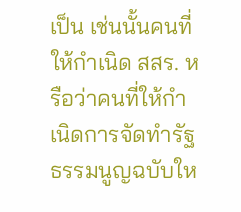เป็น เช่นนั้นคนที่ให้กำเนิด สสร. หรือว่าคนที่ให้กำเนิดการจัดทำรัฐธรรมนูญฉบับให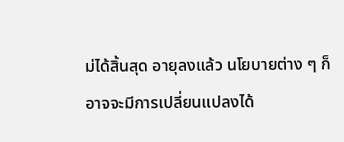ม่ได้สิ้นสุด อายุลงแล้ว นโยบายต่าง ๆ ก็อาจจะมีการเปลี่ยนแปลงได้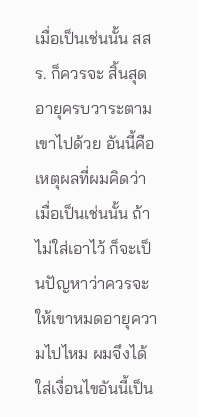เมื่อเป็นเช่นนั้น สสร. ก็ควรจะ สิ้นสุดอายุครบวาระตามเขาไปด้วย อันนี้คือเหตุผลที่ผมคิดว่าเมื่อเป็นเช่นนั้น ถ้าไม่ใส่เอาไว้ ก็จะเป็นปัญหาว่าควรจะให้เขาหมดอายุความไปไหม ผมจึงได้ใส่เงื่อนไขอันนี้เป็น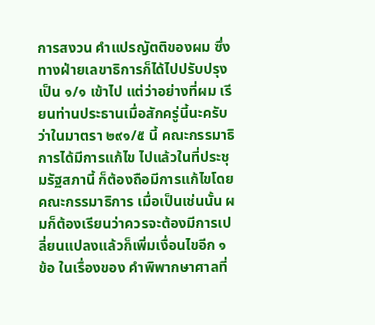การสงวน คำแปรญัตติของผม ซึ่งทางฝ่ายเลขาธิการก็ได้ไปปรับปรุงเป็น ๑/๑ เข้าไป แต่ว่าอย่างที่ผม เรียนท่านประธานเมื่อสักครู่นี้นะครับว่าในมาตรา ๒๙๑/๕ นี้ คณะกรรมาธิการได้มีการแก้ไข ไปแล้วในที่ประชุมรัฐสภานี้ ก็ต้องถือมีการแก้ไขโดยคณะกรรมาธิการ เมื่อเป็นเช่นนั้น ผมก็ต้องเรียนว่าควรจะต้องมีการเปลี่ยนแปลงแล้วก็เพิ่มเงื่อนไขอีก ๑ ข้อ ในเรื่องของ คำพิพากษาศาลที่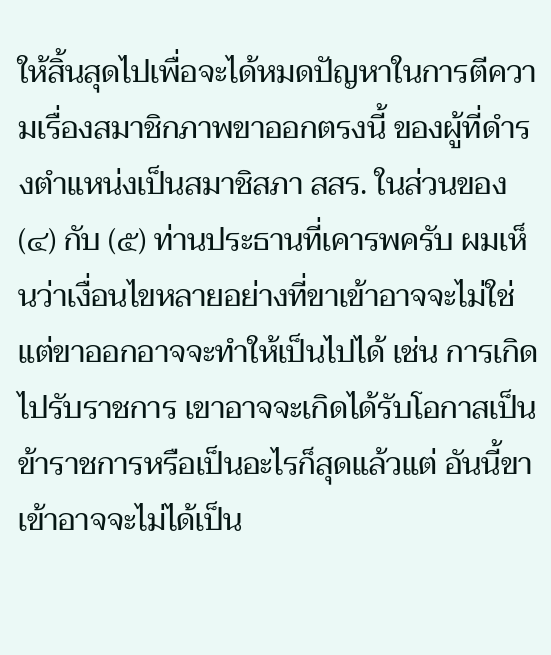ให้สิ้นสุดไปเพื่อจะได้หมดปัญหาในการตีความเรื่องสมาชิกภาพขาออกตรงนี้ ของผู้ที่ดำรงตำแหน่งเป็นสมาชิสภา สสร. ในส่วนของ (๔) กับ (๕) ท่านประธานที่เคารพครับ ผมเห็นว่าเงื่อนไขหลายอย่างที่ขาเข้าอาจจะไม่ใช่ แต่ขาออกอาจจะทำให้เป็นไปได้ เช่น การเกิดไปรับราชการ เขาอาจจะเกิดได้รับโอกาสเป็นข้าราชการหรือเป็นอะไรก็สุดแล้วแต่ อันนี้ขาเข้าอาจจะไม่ได้เป็น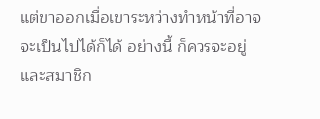แต่ขาออกเมื่อเขาระหว่างทำหน้าที่อาจจะเป็นไปได้ก็ได้ อย่างนี้ ก็ควรจะอยู่ และสมาชิก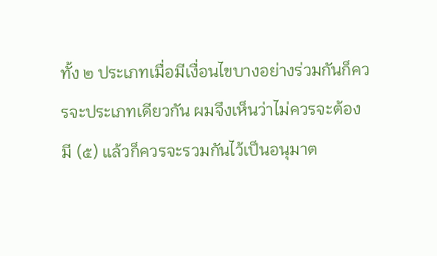ทั้ง ๒ ประเภทเมื่อมีเงื่อนไขบางอย่างร่วมกันก็ควรจะประเภทเดียวกัน ผมจึงเห็นว่าไม่ควรจะต้องมี (๕) แล้วก็ควรจะรวมกันไว้เป็นอนุมาต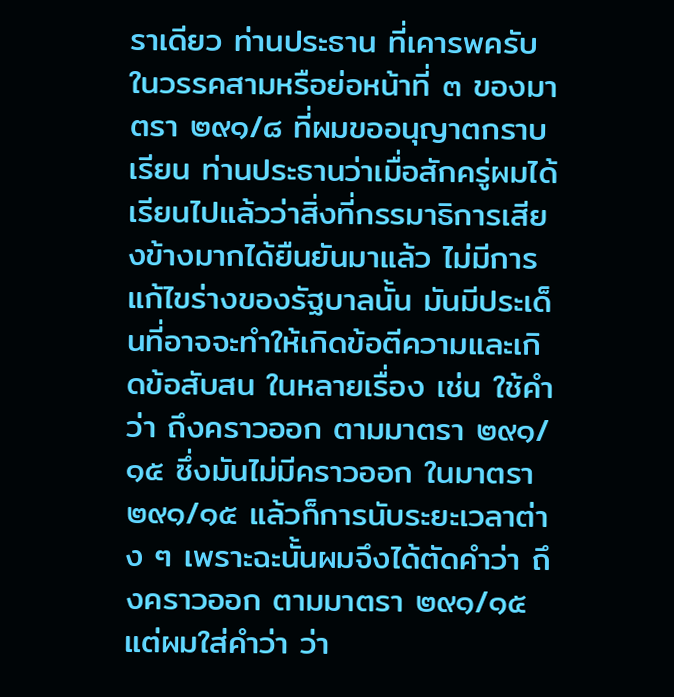ราเดียว ท่านประธาน ที่เคารพครับ ในวรรคสามหรือย่อหน้าที่ ๓ ของมาตรา ๒๙๑/๘ ที่ผมขออนุญาตกราบเรียน ท่านประธานว่าเมื่อสักครู่ผมได้เรียนไปแล้วว่าสิ่งที่กรรมาธิการเสียงข้างมากได้ยืนยันมาแล้ว ไม่มีการแก้ไขร่างของรัฐบาลนั้น มันมีประเด็นที่อาจจะทำให้เกิดข้อตีความและเกิดข้อสับสน ในหลายเรื่อง เช่น ใช้คำว่า ถึงคราวออก ตามมาตรา ๒๙๑/๑๕ ซึ่งมันไม่มีคราวออก ในมาตรา ๒๙๑/๑๕ แล้วก็การนับระยะเวลาต่าง ๆ เพราะฉะนั้นผมจึงได้ตัดคำว่า ถึงคราวออก ตามมาตรา ๒๙๑/๑๕ แต่ผมใส่คำว่า ว่า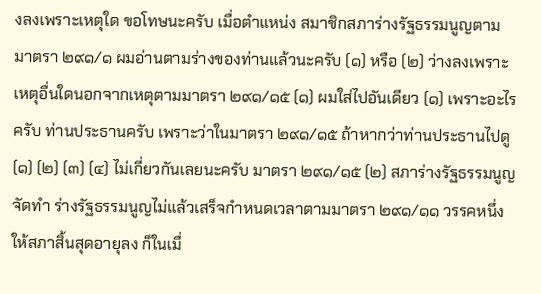งลงเพราะเหตุใด ขอโทษนะครับ เมื่อตำแหน่ง สมาชิกสภาร่างรัฐธรรมนูญตามมาตรา ๒๙๑/๑ ผมอ่านตามร่างของท่านแล้วนะครับ (๑) หรือ (๒) ว่างลงเพราะเหตุอื่นใดนอกจากเหตุตามมาตรา ๒๙๑/๑๕ (๑) ผมใส่ไปอันเดียว (๑) เพราะอะไรครับ ท่านประธานครับ เพราะว่าในมาตรา ๒๙๑/๑๕ ถ้าหากว่าท่านประธานไปดู (๑) (๒) (๓) (๔) ไม่เกี่ยวกันเลยนะครับ มาตรา ๒๙๑/๑๕ (๒) สภาร่างรัฐธรรมนูญจัดทำ ร่างรัฐธรรมนูญไม่แล้วเสร็จกำหนดเวลาตามมาตรา ๒๙๑/๑๑ วรรคหนึ่ง ให้สภาสิ้นสุดอายุลง ก็ในเมื่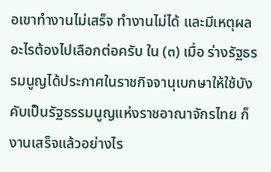อเขาทำงานไม่เสร็จ ทำงานไม่ได้ และมีเหตุผลอะไรต้องไปเลือกต่อครับ ใน (๓) เมื่อ ร่างรัฐธรรมนูญได้ประกาศในราชกิจจานุเบกษาให้ใช้บังคับเป็นรัฐธรรมนูญแห่งราชอาณาจักรไทย ก็งานเสร็จแล้วอย่างไร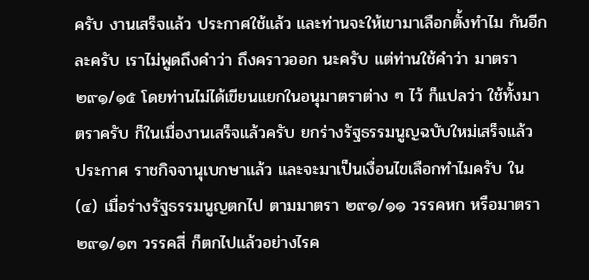ครับ งานเสร็จแล้ว ประกาศใช้แล้ว และท่านจะให้เขามาเลือกตั้งทำไม กันอีกละครับ เราไม่พูดถึงคำว่า ถึงคราวออก นะครับ แต่ท่านใช้คำว่า มาตรา ๒๙๑/๑๕ โดยท่านไม่ได้เขียนแยกในอนุมาตราต่าง ๆ ไว้ ก็แปลว่า ใช้ทั้งมาตราครับ ก็ในเมื่องานเสร็จแล้วครับ ยกร่างรัฐธรรมนูญฉบับใหม่เสร็จแล้ว ประกาศ ราชกิจจานุเบกษาแล้ว และจะมาเป็นเงื่อนไขเลือกทำไมครับ ใน (๔) เมื่อร่างรัฐธรรมนูญตกไป ตามมาตรา ๒๙๑/๑๑ วรรคหก หรือมาตรา ๒๙๑/๑๓ วรรคสี่ ก็ตกไปแล้วอย่างไรค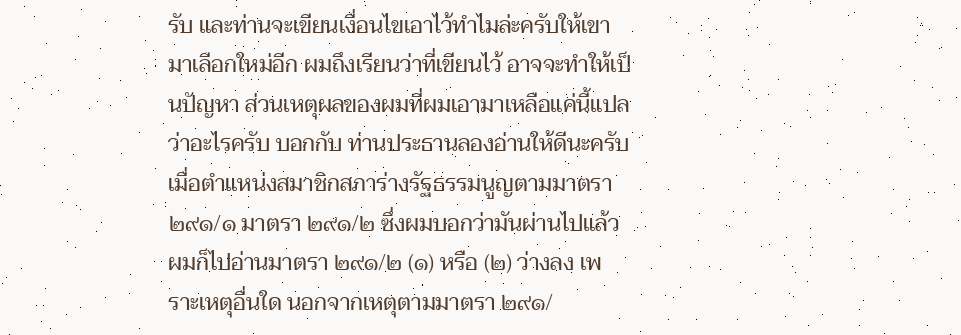รับ และท่านจะเขียนเงื่อนไขเอาไว้ทำไมล่ะครับให้เขามาเลือกใหม่อีก ผมถึงเรียนว่าที่เขียนไว้ อาจจะทำให้เป็นปัญหา ส่วนเหตุผลของผมที่ผมเอามาเหลือแค่นี้แปลว่าอะไรครับ บอกกับ ท่านประธานลองอ่านให้ดีนะครับ เมื่อตำแหน่งสมาชิกสภาร่างรัฐธรรมนูญตามมาตรา ๒๙๑/๑ มาตรา ๒๙๑/๒ ซึ่งผมบอกว่ามันผ่านไปแล้ว ผมก็ไปอ่านมาตรา ๒๙๑/๒ (๑) หรือ (๒) ว่างลง เพราะเหตุอื่นใด นอกจากเหตุตามมาตรา ๒๙๑/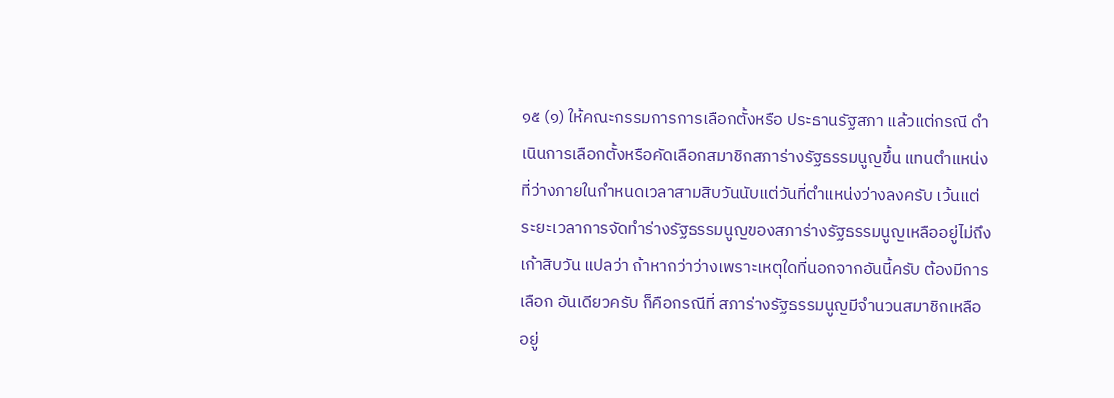๑๕ (๑) ให้คณะกรรมการการเลือกตั้งหรือ ประธานรัฐสภา แล้วแต่กรณี ดำเนินการเลือกตั้งหรือคัดเลือกสมาชิกสภาร่างรัฐธรรมนูญขึ้น แทนตำแหน่งที่ว่างภายในกำหนดเวลาสามสิบวันนับแต่วันที่ตำแหน่งว่างลงครับ เว้นแต่ ระยะเวลาการจัดทำร่างรัฐธรรมนูญของสภาร่างรัฐธรรมนูญเหลืออยู่ไม่ถึงเก้าสิบวัน แปลว่า ถ้าหากว่าว่างเพราะเหตุใดที่นอกจากอันนี้ครับ ต้องมีการเลือก อันเดียวครับ ก็คือกรณีที่ สภาร่างรัฐธรรมนูญมีจำนวนสมาชิกเหลืออยู่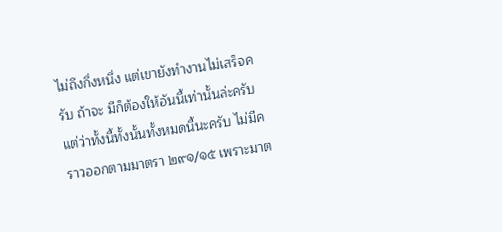ไม่ถึงกึ่งหนึ่ง แต่เขายังทำงานไม่เสร็จครับ ถ้าจะ มีก็ต้องให้อันนี้เท่านั้นล่ะครับ แต่ว่าทั้งนี้ทั้งนั้นทั้งหมดนี้นะครับ ไม่มีคราวออกตามมาตรา ๒๙๑/๑๕ เพราะมาต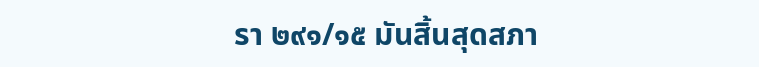รา ๒๙๑/๑๕ มันสิ้นสุดสภา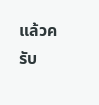แล้วครับ